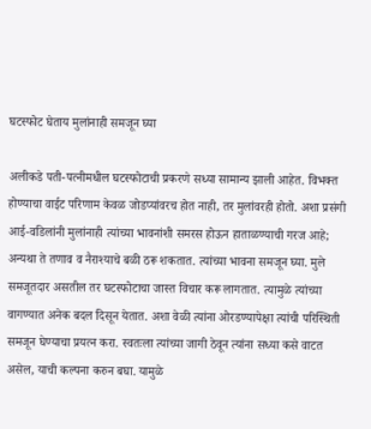घटस्फोट घेताय मुलांनाही समजून घ्या

अलीकडे पती-पत्नीमधील घटस्फोटाची प्रकरणे सध्या सामान्य झाली आहेत. विभक्त होण्याचा वाईट परिणाम केवळ जोडप्यांवरच होत नाही, तर मुलांवरही होतो. अशा प्रसंगी आई-वडिलांनी मुलांनाही त्यांच्या भावनांशी समरस होऊन हाताळण्याची गरज आहे; अन्यथा ते तणाव व नैराश्याचे बळी ठरू शकतात. त्यांच्या भावना समजून घ्या. मुले समजूतदार असतील तर घटस्फोटाचा जास्त विचार करू लागतात. त्यामुळे त्यांच्या वागण्यात अनेक बदल दिसून येतात. अशा वेळी त्यांना ओरडण्यापेक्षा त्यांची परिस्थिती समजून घेण्याचा प्रयत्न करा. स्वतःला त्यांच्या जागी ठेवून त्यांना सध्या कसे वाटत असेल, याची कल्पना करुन बघा. यामुळे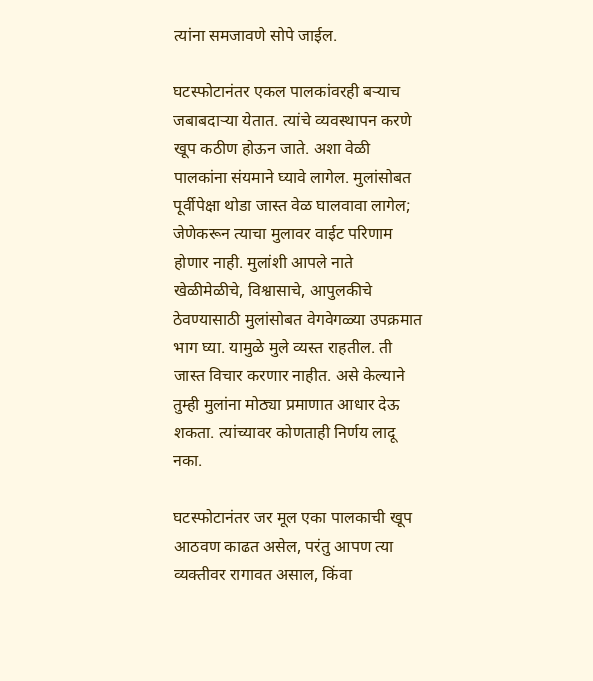त्यांना समजावणे सोपे जाईल.

घटस्फोटानंतर एकल पालकांवरही बऱ्याच जबाबदाऱ्या येतात. त्यांचे व्यवस्थापन करणे खूप कठीण होऊन जाते. अशा वेळी पालकांना संयमाने घ्यावे लागेल. मुलांसोबत पूर्वीपेक्षा थोडा जास्त वेळ घालवावा लागेल; जेणेकरून त्याचा मुलावर वाईट परिणाम होणार नाही. मुलांशी आपले नाते खेळीमेळीचे, विश्वासाचे, आपुलकीचे ठेवण्यासाठी मुलांसोबत वेगवेगळ्या उपक्रमात भाग घ्या. यामुळे मुले व्यस्त राहतील. ती जास्त विचार करणार नाहीत. असे केल्याने तुम्ही मुलांना मोठ्या प्रमाणात आधार देऊ शकता. त्यांच्यावर कोणताही निर्णय लादू नका.

घटस्फोटानंतर जर मूल एका पालकाची खूप आठवण काढत असेल, परंतु आपण त्या व्यक्तीवर रागावत असाल, किंवा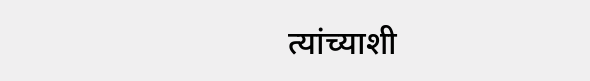त्यांच्याशी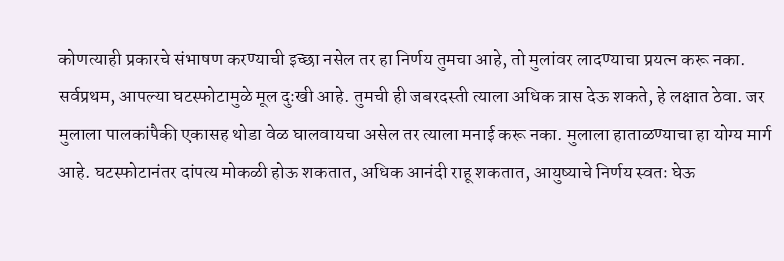कोणत्याही प्रकारचे संभाषण करण्याची इच्छा नसेल तर हा निर्णय तुमचा आहे, तो मुलांवर लादण्याचा प्रयत्न करू नका. सर्वप्रथम, आपल्या घटस्फोटामुळे मूल दुःखी आहे. तुमची ही जबरदस्ती त्याला अधिक त्रास देऊ शकते, हे लक्षात ठेवा. जर मुलाला पालकांपैकी एकासह थोडा वेळ घालवायचा असेल तर त्याला मनाई करू नका. मुलाला हाताळण्याचा हा योग्य मार्ग आहे. घटस्फोटानंतर दांपत्य मोकळी होऊ शकतात, अधिक आनंदी राहू शकतात, आयुष्याचे निर्णय स्वतः घेऊ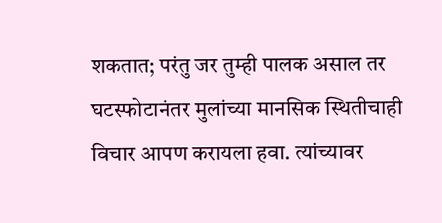शकतात; परंतु जर तुम्ही पालक असाल तर घटस्फोटानंतर मुलांच्या मानसिक स्थितीचाही विचार आपण करायला हवा. त्यांच्यावर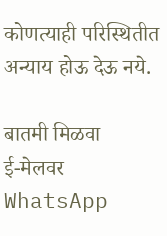कोणत्याही परिस्थितीत अन्याय होऊ देऊ नये.

बातमी मिळवा
ई-मेलवर WhatsApp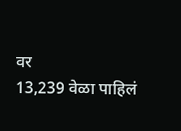वर
13,239 वेळा पाहिलं